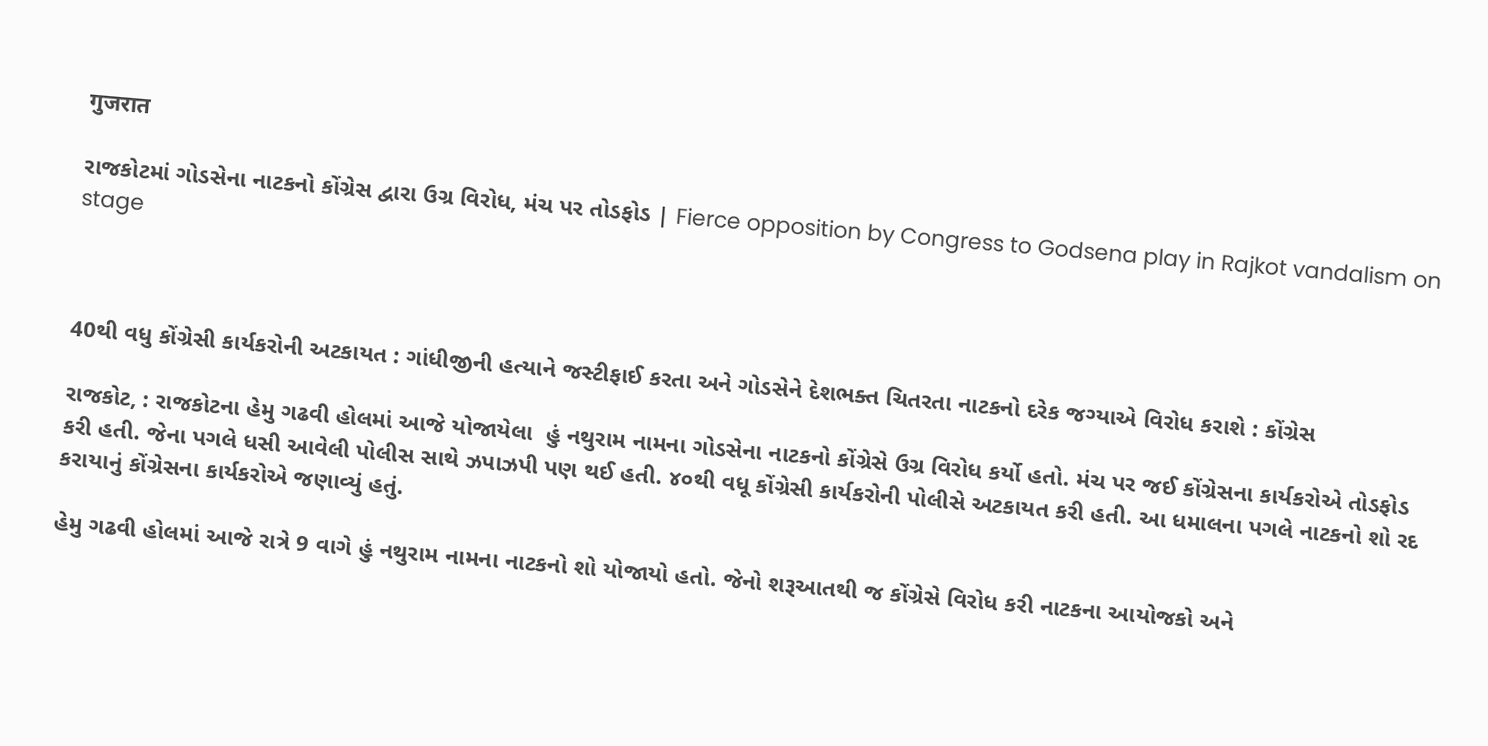गुजरात

રાજકોટમાં ગોડસેના નાટકનો કોંગ્રેસ દ્વારા ઉગ્ર વિરોધ, મંચ પર તોડફોડ | Fierce opposition by Congress to Godsena play in Rajkot vandalism on stage



40થી વધુ કોંગ્રેસી કાર્યકરોની અટકાયત : ગાંધીજીની હત્યાને જસ્ટીફાઈ કરતા અને ગોડસેને દેશભક્ત ચિતરતા નાટકનો દરેક જગ્યાએ વિરોધ કરાશે : કોંગ્રેસ

રાજકોટ, : રાજકોટના હેમુ ગઢવી હોલમાં આજે યોજાયેલા  હું નથુરામ નામના ગોડસેના નાટકનો કોંગ્રેસે ઉગ્ર વિરોધ કર્યો હતો. મંચ પર જઈ કોંગ્રેસના કાર્યકરોએ તોડફોડ કરી હતી. જેના પગલે ધસી આવેલી પોલીસ સાથે ઝપાઝપી પણ થઈ હતી. ૪૦થી વધૂ કોંગ્રેસી કાર્યકરોની પોલીસે અટકાયત કરી હતી. આ ધમાલના પગલે નાટકનો શો રદ કરાયાનું કોંગ્રેસના કાર્યકરોએ જણાવ્યું હતું.

હેમુ ગઢવી હોલમાં આજે રાત્રે 9 વાગે હું નથુરામ નામના નાટકનો શો યોજાયો હતો. જેનો શરૂઆતથી જ કોંગ્રેસે વિરોધ કરી નાટકના આયોજકો અને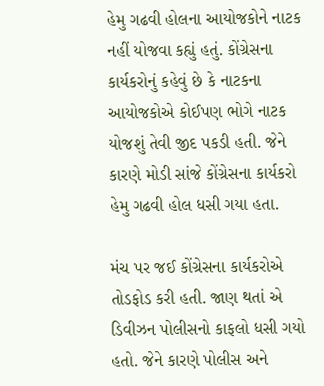હેમુ ગઢવી હોલના આયોજકોને નાટક નહીં યોજવા કહ્યું હતું. કોંગ્રેસના કાર્યકરોનું કહેવું છે કે નાટકના આયોજકોએ કોઈપણ ભોગે નાટક યોજશું તેવી જીદ પકડી હતી. જેને કારણે મોડી સાંજે કોંગ્રેસના કાર્યકરો હેમુ ગઢવી હોલ ધસી ગયા હતા.

મંચ પર જઈ કોંગ્રેસના કાર્યકરોએ તોડફોડ કરી હતી. જાણ થતાં એ ડિવીઝન પોલીસનો કાફલો ધસી ગયો હતો. જેને કારણે પોલીસ અને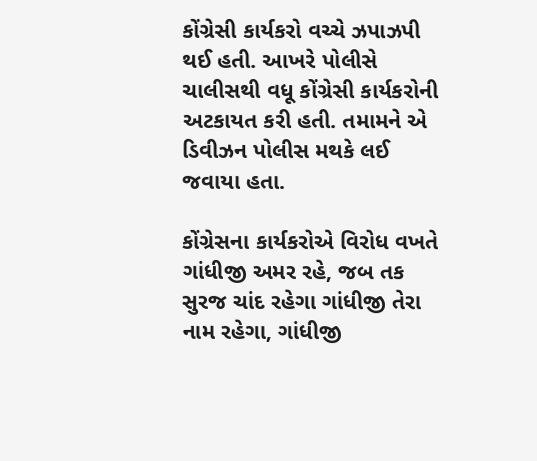કોંગ્રેસી કાર્યકરો વચ્ચે ઝપાઝપી થઈ હતી. આખરે પોલીસે ચાલીસથી વધૂ કોંગ્રેસી કાર્યકરોની અટકાયત કરી હતી. તમામને એ ડિવીઝન પોલીસ મથકે લઈ જવાયા હતા.

કોંગ્રેસના કાર્યકરોએ વિરોધ વખતે ગાંધીજી અમર રહે, જબ તક સુરજ ચાંદ રહેગા ગાંધીજી તેરા નામ રહેગા, ગાંધીજી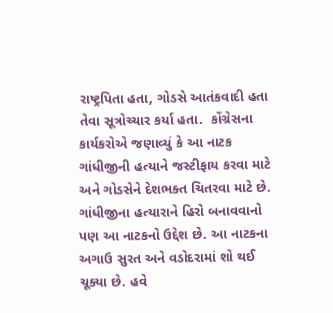રાષ્ટ્રપિતા હતા, ગોડસે આતંકવાદી હતા તેવા સૂત્રોચ્ચાર કર્યા હતા.  કોંગ્રેસના કાર્યકરોએ જણાવ્યું કે આ નાટક ગાંધીજીની હત્યાને જસ્ટીફાય કરવા માટે અને ગોડસેને દેશભક્ત ચિતરવા માટે છે. ગાંધીજીના હત્યારાને હિરો બનાવવાનો પણ આ નાટકનો ઉદ્દેશ છે. આ નાટકના અગાઉ સુરત અને વડોદરામાં શો થઈ ચૂક્યા છે. હવે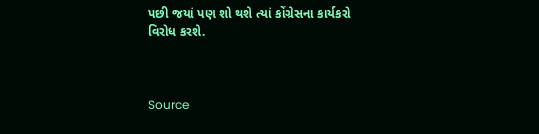પછી જયાં પણ શો થશે ત્યાં કોંગ્રેસના કાર્યકરો વિરોધ કરશે.



Source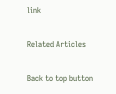link

Related Articles

Back to top button